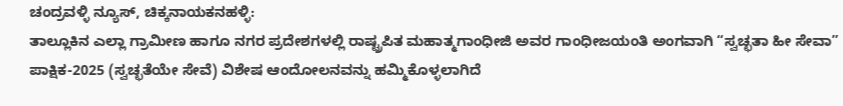ಚಂದ್ರವಳ್ಳಿ ನ್ಯೂಸ್, ಚಿಕ್ಕನಾಯಕನಹಳ್ಳಿ:
ತಾಲ್ಲೂಕಿನ ಎಲ್ಲಾ ಗ್ರಾಮೀಣ ಹಾಗೂ ನಗರ ಪ್ರದೇಶಗಳಲ್ಲಿ ರಾಷ್ಟ್ರಪಿತ ಮಹಾತ್ಮಗಾಂಧೀಜಿ ಅವರ ಗಾಂಧೀಜಯಂತಿ ಅಂಗವಾಗಿ “ಸ್ವಚ್ಛತಾ ಹೀ ಸೇವಾ” ಪಾಕ್ಷಿಕ-2025 (ಸ್ವಚ್ಛತೆಯೇ ಸೇವೆ) ವಿಶೇಷ ಆಂದೋಲನವನ್ನು ಹಮ್ಮಿಕೊಳ್ಳಲಾಗಿದೆ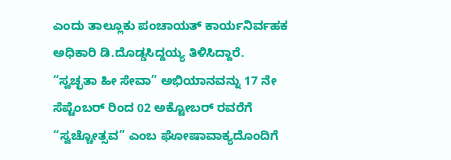ಎಂದು ತಾಲ್ಲೂಕು ಪಂಚಾಯತ್ ಕಾರ್ಯನಿರ್ವಹಕ ಅಧಿಕಾರಿ ಡಿ.ದೊಡ್ಡಸಿದ್ದಯ್ಯ ತಿಳಿಸಿದ್ದಾರೆ.
“ಸ್ವಚ್ಛತಾ ಹೀ ಸೇವಾ” ಅಭಿಯಾನವನ್ನು 17 ನೇ ಸೆಪ್ಟೆಂಬರ್ ರಿಂದ 02 ಅಕ್ಟೋಬರ್ ರವರೆಗೆ “ಸ್ವಚ್ಚೋತ್ಸವ” ಎಂಬ ಘೋಷಾವಾಕ್ಯದೊಂದಿಗೆ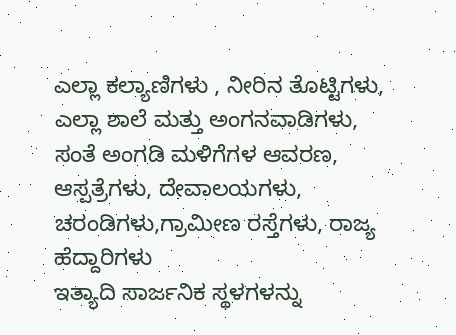ಎಲ್ಲಾ ಕಲ್ಯಾಣಿಗಳು , ನೀರಿನ ತೊಟ್ಟಿಗಳು, ಎಲ್ಲಾ ಶಾಲೆ ಮತ್ತು ಅಂಗನವಾಡಿಗಳು, ಸಂತೆ ಅಂಗಡಿ ಮಳಿಗೆಗಳ ಆವರಣ, ಆಸ್ಪತ್ರೆಗಳು, ದೇವಾಲಯಗಳು, ಚರಂಡಿಗಳು,ಗ್ರಾಮೀಣ ರಸ್ತೆಗಳು, ರಾಜ್ಯ ಹೆದ್ದಾರಿಗಳು
ಇತ್ಯಾದಿ ಸಾರ್ಜನಿಕ ಸ್ಥಳಗಳನ್ನು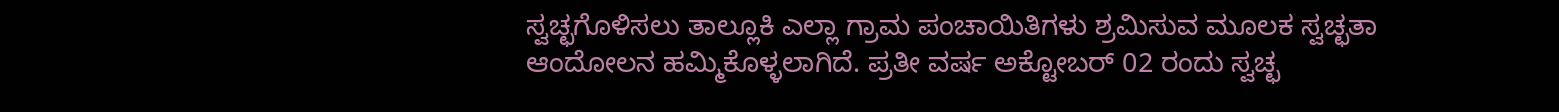ಸ್ವಚ್ಛಗೊಳಿಸಲು ತಾಲ್ಲೂಕಿ ಎಲ್ಲಾ ಗ್ರಾಮ ಪಂಚಾಯಿತಿಗಳು ಶ್ರಮಿಸುವ ಮೂಲಕ ಸ್ವಚ್ಛತಾ ಆಂದೋಲನ ಹಮ್ಮಿಕೊಳ್ಳಲಾಗಿದೆ. ಪ್ರತೀ ವರ್ಷ ಅಕ್ಟೋಬರ್ 02 ರಂದು ಸ್ವಚ್ಛ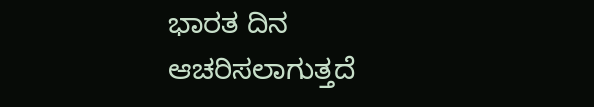ಭಾರತ ದಿನ ಆಚರಿಸಲಾಗುತ್ತದೆ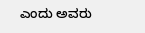ಎಂದು ಅವರು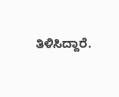ತಿಳಿಸಿದ್ದಾರೆ.